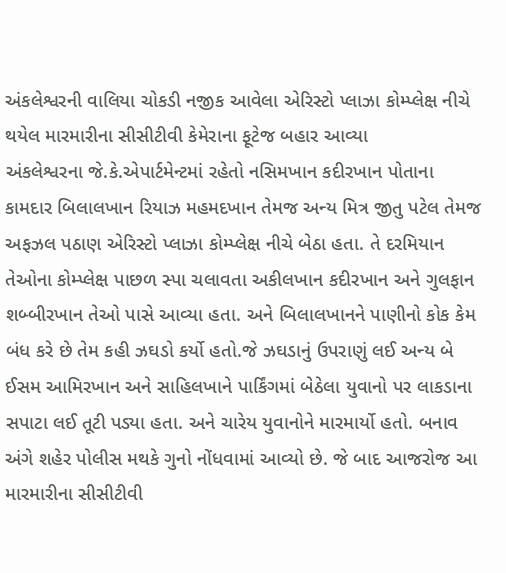અંકલેશ્વરની વાલિયા ચોકડી નજીક આવેલા એરિસ્ટો પ્લાઝા કોમ્પ્લેક્ષ નીચે થયેલ મારમારીના સીસીટીવી કેમેરાના ફૂટેજ બહાર આવ્યા
અંકલેશ્વરના જે.કે.એપાર્ટમેન્ટમાં રહેતો નસિમખાન કદીરખાન પોતાના કામદાર બિલાલખાન રિયાઝ મહમદખાન તેમજ અન્ય મિત્ર જીતુ પટેલ તેમજ અફઝલ પઠાણ એરિસ્ટો પ્લાઝા કોમ્પ્લેક્ષ નીચે બેઠા હતા. તે દરમિયાન તેઓના કોમ્પ્લેક્ષ પાછળ સ્પા ચલાવતા અકીલખાન કદીરખાન અને ગુલફાન શબ્બીરખાન તેઓ પાસે આવ્યા હતા. અને બિલાલખાનને પાણીનો કોક કેમ બંધ કરે છે તેમ કહી ઝઘડો કર્યો હતો.જે ઝઘડાનું ઉપરાણું લઈ અન્ય બે ઈસમ આમિરખાન અને સાહિલખાને પાર્કિંગમાં બેઠેલા યુવાનો પર લાકડાના સપાટા લઈ તૂટી પડ્યા હતા. અને ચારેય યુવાનોને મારમાર્યો હતો. બનાવ અંગે શહેર પોલીસ મથકે ગુનો નોંધવામાં આવ્યો છે. જે બાદ આજરોજ આ મારમારીના સીસીટીવી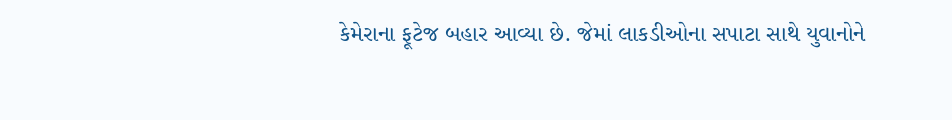કેમેરાના ફૂટેજ બહાર આવ્યા છે. જેમાં લાકડીઓના સપાટા સાથે યુવાનોને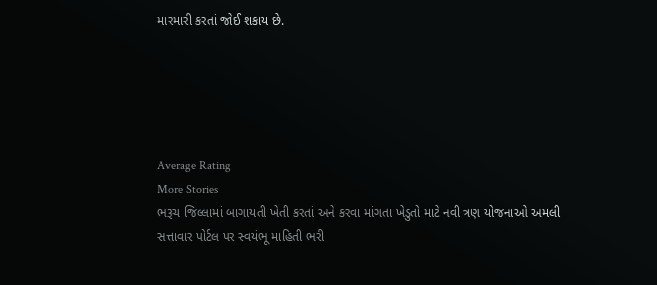મારમારી કરતાં જોઈ શકાય છે.





Average Rating
More Stories
ભરૂચ જિલ્લામાં બાગાયતી ખેતી કરતાં અને કરવા માંગતા ખેડુતો માટે નવી ત્રણ યોજનાઓ અમલી
સત્તાવાર પોર્ટલ પર સ્વયંભૂ માહિતી ભરી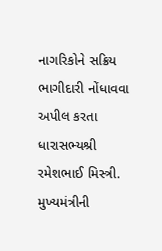નાગરિકોને સક્રિય ભાગીદારી નોંધાવવા અપીલ કરતા ધારાસભ્યશ્રી રમેશભાઈ મિસ્ત્રી.
મુખ્યમંત્રીની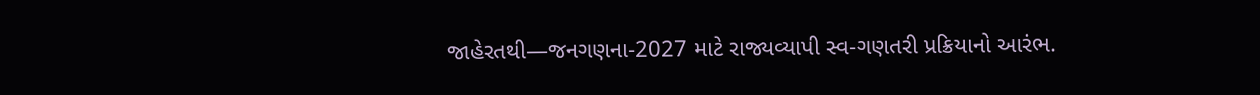જાહેરતથી—જનગણના-2027 માટે રાજ્યવ્યાપી સ્વ-ગણતરી પ્રક્રિયાનો આરંભ.